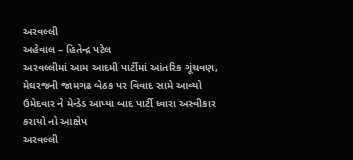અરવલ્લી
અહેવાલ – હિતેન્દ્ર પટેલ
અરવલ્લીમાં આમ આદમી પાર્ટીમાં આંતરિક ગૂંચવણ, મેઘરજની જામગઢ બેઠક પર વિવાદ સામે આવ્યો ઉમેદવાર ને મેન્ડેડ આપ્યા બાદ પાર્ટી ધ્વારા અસ્વીકાર કરાયો નો આક્ષેપ
અરવલ્લી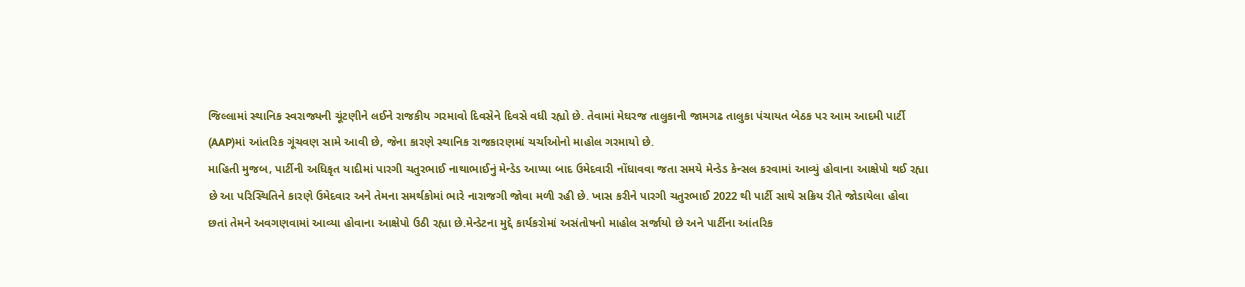જિલ્લામાં સ્થાનિક સ્વરાજ્યની ચૂંટણીને લઈને રાજકીય ગરમાવો દિવસેને દિવસે વધી રહ્યો છે. તેવામાં મેઘરજ તાલુકાની જામગઢ તાલુકા પંચાયત બેઠક પર આમ આદમી પાર્ટી (AAP)માં આંતરિક ગૂંચવણ સામે આવી છે, જેના કારણે સ્થાનિક રાજકારણમાં ચર્ચાઓનો માહોલ ગરમાયો છે.
માહિતી મુજબ, પાર્ટીની અધિકૃત યાદીમાં પારગી ચતુરભાઈ નાથાભાઈનું મેન્ડેડ આપ્યા બાદ ઉમેદવારી નોંધાવવા જતા સમયે મેન્ડેડ કેન્સલ કરવામાં આવ્યું હોવાના આક્ષેપો થઈ રહ્યા છે આ પરિસ્થિતિને કારણે ઉમેદવાર અને તેમના સમર્થકોમાં ભારે નારાજગી જોવા મળી રહી છે. ખાસ કરીને પારગી ચતુરભાઈ 2022 થી પાર્ટી સાથે સક્રિય રીતે જોડાયેલા હોવા છતાં તેમને અવગણવામાં આવ્યા હોવાના આક્ષેપો ઉઠી રહ્યા છે.મેન્ડેટના મુદ્દે કાર્યકરોમાં અસંતોષનો માહોલ સર્જાયો છે અને પાર્ટીના આંતરિક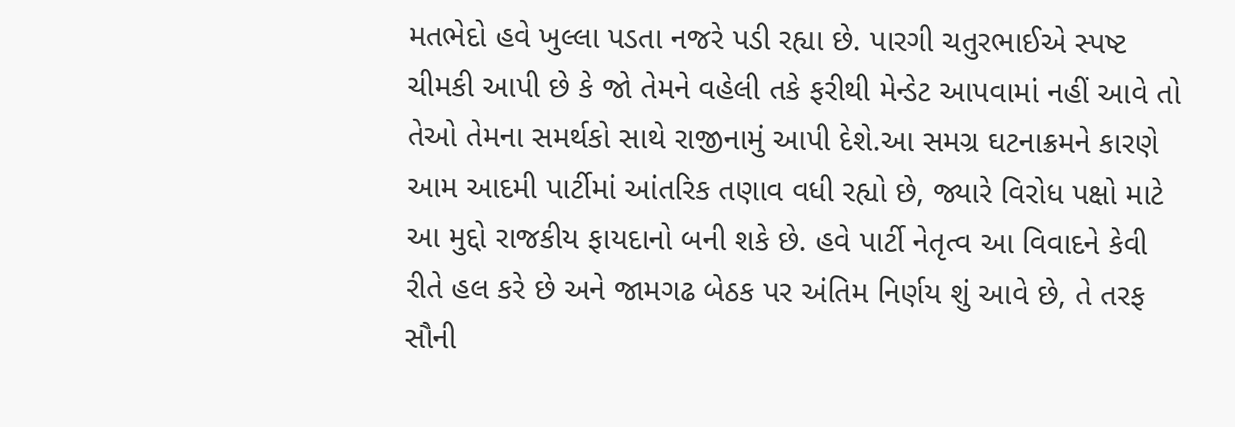મતભેદો હવે ખુલ્લા પડતા નજરે પડી રહ્યા છે. પારગી ચતુરભાઈએ સ્પષ્ટ ચીમકી આપી છે કે જો તેમને વહેલી તકે ફરીથી મેન્ડેટ આપવામાં નહીં આવે તો તેઓ તેમના સમર્થકો સાથે રાજીનામું આપી દેશે.આ સમગ્ર ઘટનાક્રમને કારણે આમ આદમી પાર્ટીમાં આંતરિક તણાવ વધી રહ્યો છે, જ્યારે વિરોધ પક્ષો માટે આ મુદ્દો રાજકીય ફાયદાનો બની શકે છે. હવે પાર્ટી નેતૃત્વ આ વિવાદને કેવી રીતે હલ કરે છે અને જામગઢ બેઠક પર અંતિમ નિર્ણય શું આવે છે, તે તરફ સૌની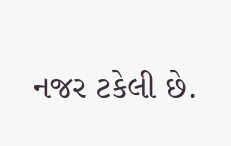નજર ટકેલી છે.